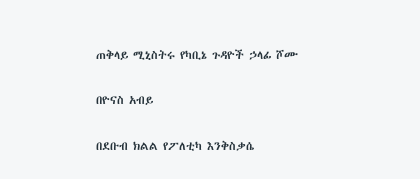ጠቅላይ ሚኒስትሩ የካቢኔ ጉዳዮች ኃላፊ ሾሙ

በዮናስ አብይ

በደቡብ ክልል የፖለቲካ እንቅስቃሴ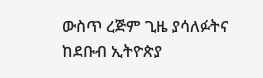ውስጥ ረጅም ጊዜ ያሳለፉትና ከደቡብ ኢትዮጵያ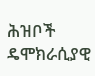ሕዝቦች ዴሞክራሲያዊ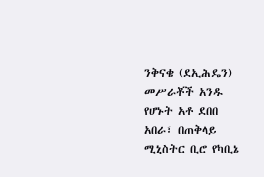ንቅናቄ (ደኢሕዴን) መሥራቾች አንዱ የሆኑት አቶ ደበበ አበራ፣ በጠቅላይ ሚኒስትር ቢሮ የካቢኔ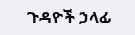ጉዳዮች ኃላፊ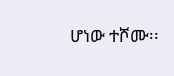ሆነው ተሾሙ፡፡